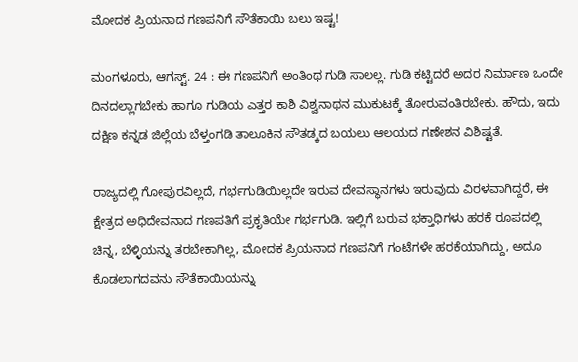ಮೋದಕ ಪ್ರಿಯನಾದ ಗಣಪನಿಗೆ ಸೌತೆಕಾಯಿ ಬಲು ಇಷ್ಟ!

ಮಂಗಳೂರು, ಆಗಸ್ಟ್. 24 : ಈ ಗಣಪನಿಗೆ ಅಂತಿಂಥ ಗುಡಿ ಸಾಲಲ್ಲ. ಗುಡಿ ಕಟ್ಟಿದರೆ ಅದರ ನಿರ್ಮಾಣ ಒಂದೇ ದಿನದಲ್ಲಾಗಬೇಕು ಹಾಗೂ ಗುಡಿಯ ಎತ್ತರ ಕಾಶಿ ವಿಶ್ವನಾಥನ ಮುಕುಟಕ್ಕೆ ತೋರುವಂತಿರಬೇಕು. ಹೌದು, ಇದು ದಕ್ಷಿಣ ಕನ್ನಡ ಜಿಲ್ಲೆಯ ಬೆಳ್ತಂಗಡಿ ತಾಲೂಕಿನ ಸೌತಡ್ಕದ ಬಯಲು ಆಲಯದ ಗಣೇಶನ ವಿಶಿಷ್ಟತೆ.

ರಾಜ್ಯದಲ್ಲಿ ಗೋಪುರವಿಲ್ಲದೆ, ಗರ್ಭಗುಡಿಯಿಲ್ಲದೇ ಇರುವ ದೇವಸ್ಥಾನಗಳು ಇರುವುದು ವಿರಳವಾಗಿದ್ದರೆ, ಈ ಕ್ಷೇತ್ರದ ಅಧಿದೇವನಾದ ಗಣಪತಿಗೆ ಪ್ರಕೃತಿಯೇ ಗರ್ಭಗುಡಿ. ಇಲ್ಲಿಗೆ ಬರುವ ಭಕ್ತಾಧಿಗಳು ಹರಕೆ ರೂಪದಲ್ಲಿ ಚಿನ್ನ, ಬೆಳ್ಳಿಯನ್ನು ತರಬೇಕಾಗಿಲ್ಲ, ಮೋದಕ ಪ್ರಿಯನಾದ ಗಣಪನಿಗೆ ಗಂಟೆಗಳೇ ಹರಕೆಯಾಗಿದ್ದು, ಅದೂ ಕೊಡಲಾಗದವನು ಸೌತೆಕಾಯಿಯನ್ನು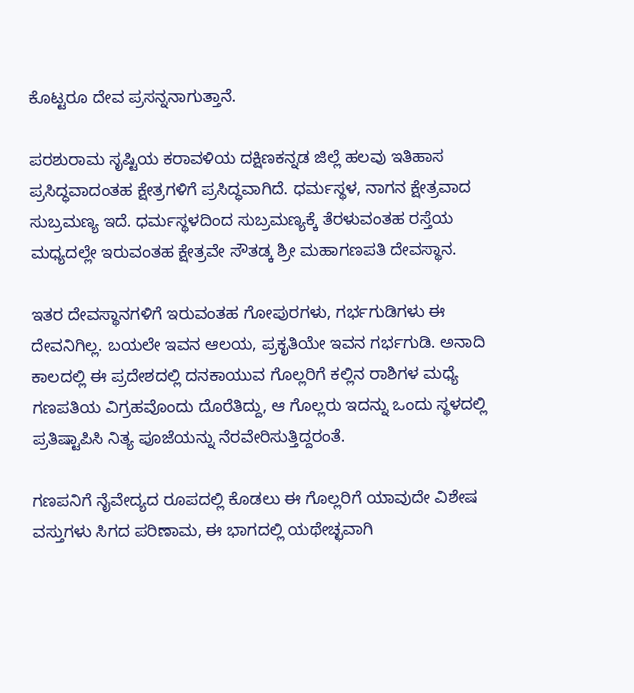ಕೊಟ್ಟರೂ ದೇವ ಪ್ರಸನ್ನನಾಗುತ್ತಾನೆ.

ಪರಶುರಾಮ ಸೃಷ್ಟಿಯ ಕರಾವಳಿಯ ದಕ್ಷಿಣಕನ್ನಡ ಜಿಲ್ಲೆ ಹಲವು ಇತಿಹಾಸ ಪ್ರಸಿದ್ಧವಾದಂತಹ ಕ್ಷೇತ್ರಗಳಿಗೆ ಪ್ರಸಿದ್ಧವಾಗಿದೆ. ಧರ್ಮಸ್ಥಳ, ನಾಗನ ಕ್ಷೇತ್ರವಾದ ಸುಬ್ರಮಣ್ಯ ಇದೆ. ಧರ್ಮಸ್ಥಳದಿಂದ ಸುಬ್ರಮಣ್ಯಕ್ಕೆ ತೆರಳುವಂತಹ ರಸ್ತೆಯ ಮಧ್ಯದಲ್ಲೇ ಇರುವಂತಹ ಕ್ಷೇತ್ರವೇ ಸೌತಡ್ಕ ಶ್ರೀ ಮಹಾಗಣಪತಿ ದೇವಸ್ಥಾನ.

ಇತರ ದೇವಸ್ಥಾನಗಳಿಗೆ ಇರುವಂತಹ ಗೋಪುರಗಳು, ಗರ್ಭಗುಡಿಗಳು ಈ ದೇವನಿಗಿಲ್ಲ. ಬಯಲೇ ಇವನ ಆಲಯ, ಪ್ರಕೃತಿಯೇ ಇವನ ಗರ್ಭಗುಡಿ. ಅನಾದಿ ಕಾಲದಲ್ಲಿ ಈ ಪ್ರದೇಶದಲ್ಲಿ ದನಕಾಯುವ ಗೊಲ್ಲರಿಗೆ ಕಲ್ಲಿನ ರಾಶಿಗಳ ಮಧ್ಯೆ ಗಣಪತಿಯ ವಿಗ್ರಹವೊಂದು ದೊರೆತಿದ್ದು, ಆ ಗೊಲ್ಲರು ಇದನ್ನು ಒಂದು ಸ್ಥಳದಲ್ಲಿ ಪ್ರತಿಷ್ಟಾಪಿಸಿ ನಿತ್ಯ ಪೂಜೆಯನ್ನು ನೆರವೇರಿಸುತ್ತಿದ್ದರಂತೆ.

ಗಣಪನಿಗೆ ನೈವೇದ್ಯದ ರೂಪದಲ್ಲಿ ಕೊಡಲು ಈ ಗೊಲ್ಲರಿಗೆ ಯಾವುದೇ ವಿಶೇಷ ವಸ್ತುಗಳು ಸಿಗದ ಪರಿಣಾಮ, ಈ ಭಾಗದಲ್ಲಿ ಯಥೇಚ್ಛವಾಗಿ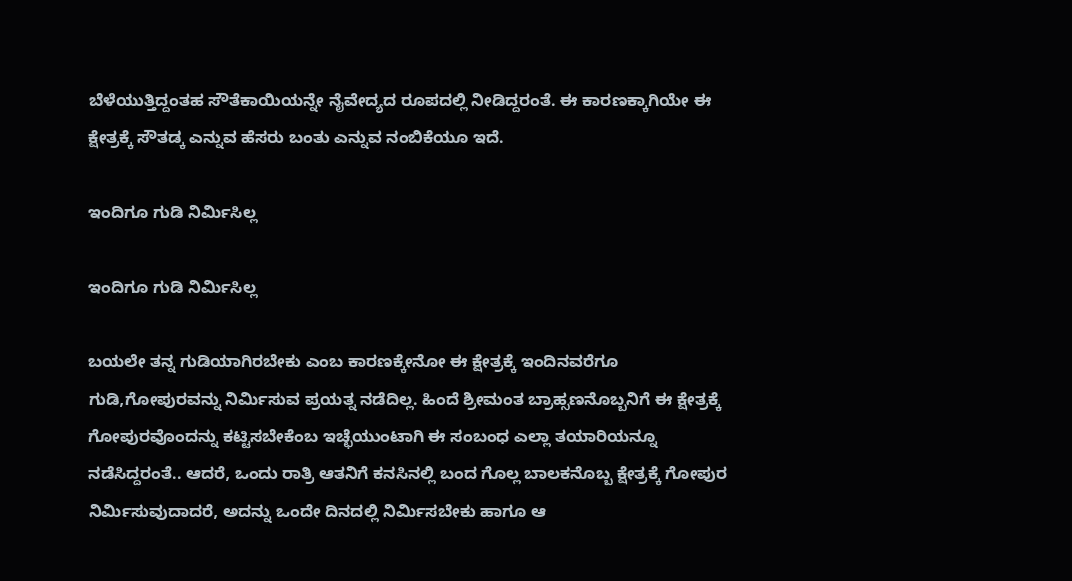ಬೆಳೆಯುತ್ತಿದ್ದಂತಹ ಸೌತೆಕಾಯಿಯನ್ನೇ ನೈವೇದ್ಯದ ರೂಪದಲ್ಲಿ ನೀಡಿದ್ದರಂತೆ. ಈ ಕಾರಣಕ್ಕಾಗಿಯೇ ಈ ಕ್ಷೇತ್ರಕ್ಕೆ ಸೌತಡ್ಕ ಎನ್ನುವ ಹೆಸರು ಬಂತು ಎನ್ನುವ ನಂಬಿಕೆಯೂ ಇದೆ.

ಇಂದಿಗೂ ಗುಡಿ ನಿರ್ಮಿಸಿಲ್ಲ

ಇಂದಿಗೂ ಗುಡಿ ನಿರ್ಮಿಸಿಲ್ಲ

ಬಯಲೇ ತನ್ನ ಗುಡಿಯಾಗಿರಬೇಕು ಎಂಬ ಕಾರಣಕ್ಕೇನೋ ಈ ಕ್ಷೇತ್ರಕ್ಕೆ ಇಂದಿನವರೆಗೂ ಗುಡಿ,ಗೋಪುರವನ್ನು ನಿರ್ಮಿಸುವ ಪ್ರಯತ್ನ ನಡೆದಿಲ್ಲ. ಹಿಂದೆ ಶ್ರೀಮಂತ ಬ್ರಾಹ್ಸಣನೊಬ್ಬನಿಗೆ ಈ ಕ್ಷೇತ್ರಕ್ಕೆ ಗೋಪುರವೊಂದನ್ನು ಕಟ್ಟಿಸಬೇಕೆಂಬ ಇಚ್ಛೆಯುಂಟಾಗಿ ಈ ಸಂಬಂಧ ಎಲ್ಲಾ ತಯಾರಿಯನ್ನೂ ನಡೆಸಿದ್ದರಂತೆ.. ಆದರೆ, ಒಂದು ರಾತ್ರಿ ಆತನಿಗೆ ಕನಸಿನಲ್ಲಿ ಬಂದ ಗೊಲ್ಲ ಬಾಲಕನೊಬ್ಬ ಕ್ಷೇತ್ರಕ್ಕೆ ಗೋಪುರ ನಿರ್ಮಿಸುವುದಾದರೆ, ಅದನ್ನು ಒಂದೇ ದಿನದಲ್ಲಿ ನಿರ್ಮಿಸಬೇಕು ಹಾಗೂ ಆ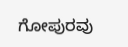ಗೋಪುರವು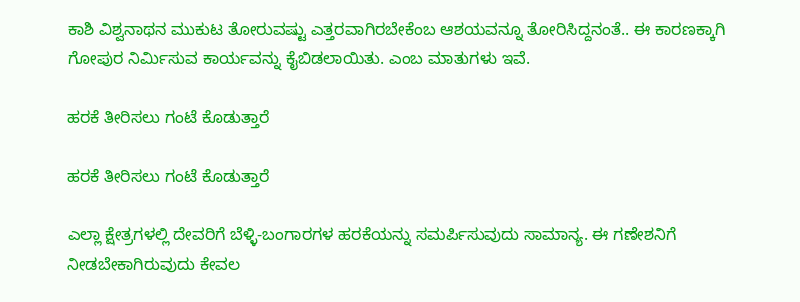ಕಾಶಿ ವಿಶ್ವನಾಥನ ಮುಕುಟ ತೋರುವಷ್ಟು ಎತ್ತರವಾಗಿರಬೇಕೆಂಬ ಆಶಯವನ್ನೂ ತೋರಿಸಿದ್ದನಂತೆ.. ಈ ಕಾರಣಕ್ಕಾಗಿ ಗೋಪುರ ನಿರ್ಮಿಸುವ ಕಾರ್ಯವನ್ನು ಕೈಬಿಡಲಾಯಿತು. ಎಂಬ ಮಾತುಗಳು ಇವೆ.

ಹರಕೆ ತೀರಿಸಲು ಗಂಟೆ ಕೊಡುತ್ತಾರೆ

ಹರಕೆ ತೀರಿಸಲು ಗಂಟೆ ಕೊಡುತ್ತಾರೆ

ಎಲ್ಲಾ ಕ್ಷೇತ್ರಗಳಲ್ಲಿ ದೇವರಿಗೆ ಬೆಳ್ಳಿ-ಬಂಗಾರಗಳ ಹರಕೆಯನ್ನು ಸಮರ್ಪಿಸುವುದು ಸಾಮಾನ್ಯ. ಈ ಗಣೇಶನಿಗೆ ನೀಡಬೇಕಾಗಿರುವುದು ಕೇವಲ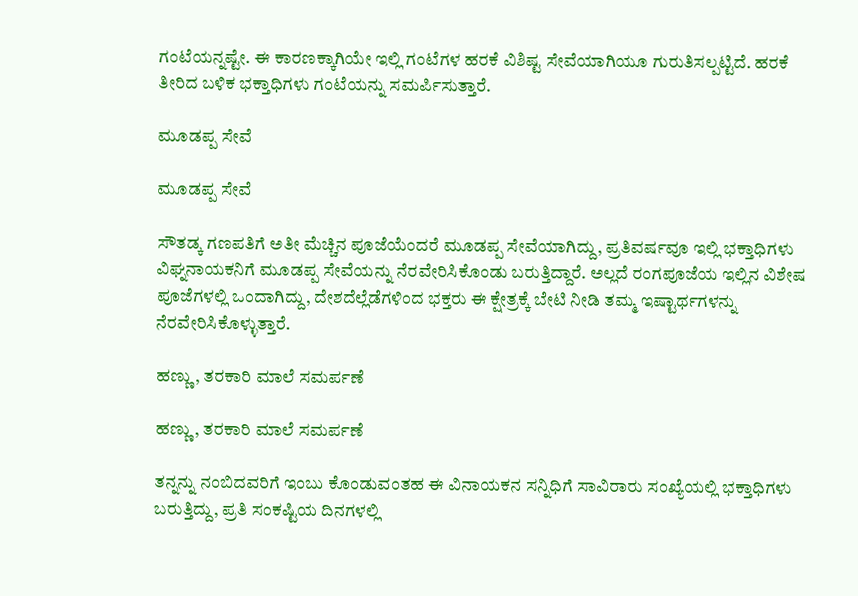ಗಂಟೆಯನ್ನಷ್ಟೇ. ಈ ಕಾರಣಕ್ಕಾಗಿಯೇ ಇಲ್ಲಿ ಗಂಟೆಗಳ ಹರಕೆ ವಿಶಿಷ್ಟ ಸೇವೆಯಾಗಿಯೂ ಗುರುತಿಸಲ್ಪಟ್ಟಿದೆ. ಹರಕೆ ತೀರಿದ ಬಳಿಕ ಭಕ್ತಾಧಿಗಳು ಗಂಟೆಯನ್ನು ಸಮರ್ಪಿಸುತ್ತಾರೆ.

ಮೂಡಪ್ಪ ಸೇವೆ

ಮೂಡಪ್ಪ ಸೇವೆ

ಸೌತಡ್ಕ ಗಣಪತಿಗೆ ಅತೀ ಮೆಚ್ಚಿನ ಪೂಜೆಯೆಂದರೆ ಮೂಡಪ್ಪ ಸೇವೆಯಾಗಿದ್ದು, ಪ್ರತಿವರ್ಷವೂ ಇಲ್ಲಿ ಭಕ್ತಾಧಿಗಳು ವಿಘ್ನನಾಯಕನಿಗೆ ಮೂಡಪ್ಪ ಸೇವೆಯನ್ನು ನೆರವೇರಿಸಿಕೊಂಡು ಬರುತ್ತಿದ್ದಾರೆ. ಅಲ್ಲದೆ ರಂಗಪೂಜೆಯ ಇಲ್ಲಿನ ವಿಶೇಷ ಪೂಜೆಗಳಲ್ಲಿ ಒಂದಾಗಿದ್ದು, ದೇಶದೆಲ್ಲೆಡೆಗಳಿಂದ ಭಕ್ತರು ಈ ಕ್ಷೇತ್ರಕ್ಕೆ ಬೇಟಿ ನೀಡಿ ತಮ್ಮ ಇಷ್ಟಾರ್ಥಗಳನ್ನು ನೆರವೇರಿಸಿಕೊಳ್ಳುತ್ತಾರೆ.

ಹಣ್ಣು, ತರಕಾರಿ ಮಾಲೆ ಸಮರ್ಪಣೆ

ಹಣ್ಣು, ತರಕಾರಿ ಮಾಲೆ ಸಮರ್ಪಣೆ

ತನ್ನನ್ನು ನಂಬಿದವರಿಗೆ ಇಂಬು ಕೊಂಡುವಂತಹ ಈ ವಿನಾಯಕನ ಸನ್ನಿಧಿಗೆ ಸಾವಿರಾರು ಸಂಖ್ಯೆಯಲ್ಲಿ ಭಕ್ತಾಧಿಗಳು ಬರುತ್ತಿದ್ದು, ಪ್ರತಿ ಸಂಕಷ್ಟಿಯ ದಿನಗಳಲ್ಲಿ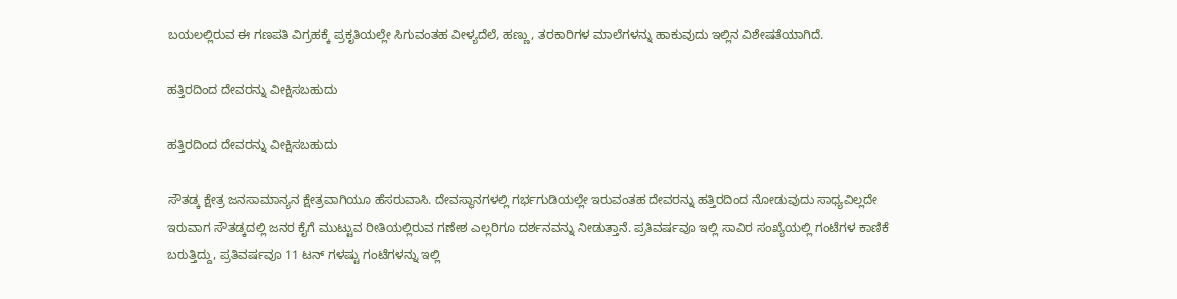ಬಯಲಲ್ಲಿರುವ ಈ ಗಣಪತಿ ವಿಗ್ರಹಕ್ಕೆ ಪ್ರಕೃತಿಯಲ್ಲೇ ಸಿಗುವಂತಹ ವೀಳ್ಯದೆಲೆ, ಹಣ್ಣು, ತರಕಾರಿಗಳ ಮಾಲೆಗಳನ್ನು ಹಾಕುವುದು ಇಲ್ಲಿನ ವಿಶೇಷತೆಯಾಗಿದೆ.

ಹತ್ತಿರದಿಂದ ದೇವರನ್ನು ವೀಕ್ಷಿಸಬಹುದು

ಹತ್ತಿರದಿಂದ ದೇವರನ್ನು ವೀಕ್ಷಿಸಬಹುದು

ಸೌತಡ್ಕ ಕ್ಷೇತ್ರ ಜನಸಾಮಾನ್ಯನ ಕ್ಷೇತ್ರವಾಗಿಯೂ ಹೆಸರುವಾಸಿ. ದೇವಸ್ಥಾನಗಳಲ್ಲಿ ಗರ್ಭಗುಡಿಯಲ್ಲೇ ಇರುವಂತಹ ದೇವರನ್ನು ಹತ್ತಿರದಿಂದ ನೋಡುವುದು ಸಾಧ್ಯವಿಲ್ಲದೇ ಇರುವಾಗ ಸೌತಡ್ಕದಲ್ಲಿ ಜನರ ಕೈಗೆ ಮುಟ್ಟುವ ರೀತಿಯಲ್ಲಿರುವ ಗಣೇಶ ಎಲ್ಲರಿಗೂ ದರ್ಶನವನ್ನು ನೀಡುತ್ತಾನೆ. ಪ್ರತಿವರ್ಷವೂ ಇಲ್ಲಿ ಸಾವಿರ ಸಂಖ್ಯೆಯಲ್ಲಿ ಗಂಟೆಗಳ ಕಾಣಿಕೆ ಬರುತ್ತಿದ್ದು, ಪ್ರತಿವರ್ಷವೂ 11 ಟನ್ ಗಳಷ್ಟು ಗಂಟೆಗಳನ್ನು ಇಲ್ಲಿ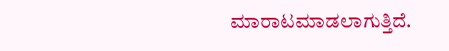ಮಾರಾಟಮಾಡಲಾಗುತ್ತಿದೆ.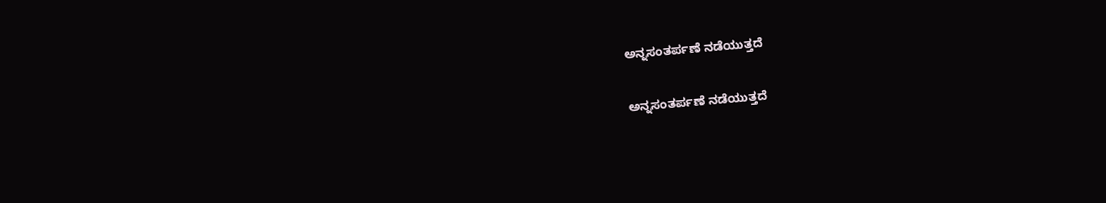ಅನ್ನಸಂತರ್ಪಣೆ ನಡೆಯುತ್ತದೆ

ಅನ್ನಸಂತರ್ಪಣೆ ನಡೆಯುತ್ತದೆ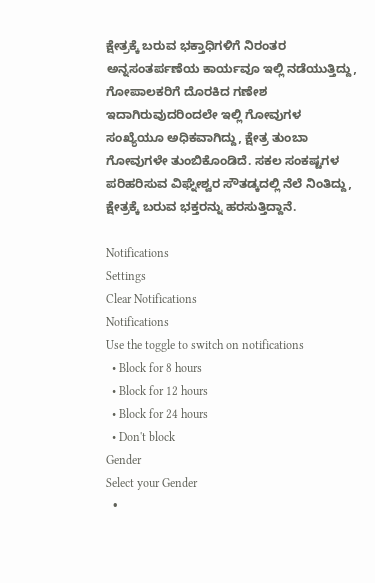ಕ್ಷೇತ್ರಕ್ಕೆ ಬರುವ ಭಕ್ತಾಧಿಗಳಿಗೆ ನಿರಂತರ ಅನ್ನಸಂತರ್ಪಣೆಯ ಕಾರ್ಯವೂ ಇಲ್ಲಿ ನಡೆಯುತ್ತಿದ್ದು, ಗೋಪಾಲಕರಿಗೆ ದೊರಕಿದ ಗಣೇಶ ಇದಾಗಿರುವುದರಿಂದಲೇ ಇಲ್ಲಿ ಗೋವುಗಳ ಸಂಖ್ಯೆಯೂ ಅಧಿಕವಾಗಿದ್ದು, ಕ್ಷೇತ್ರ ತುಂಬಾ ಗೋವುಗಳೇ ತುಂಬಿಕೊಂಡಿದೆ. ಸಕಲ ಸಂಕಷ್ಟಗಳ ಪರಿಹರಿಸುವ ವಿಘ್ನೇಶ್ವರ ಸೌತಡ್ಕದಲ್ಲಿ ನೆಲೆ ನಿಂತಿದ್ದು, ಕ್ಷೇತ್ರಕ್ಕೆ ಬರುವ ಭಕ್ತರನ್ನು ಹರಸುತ್ತಿದ್ದಾನೆ.

Notifications
Settings
Clear Notifications
Notifications
Use the toggle to switch on notifications
  • Block for 8 hours
  • Block for 12 hours
  • Block for 24 hours
  • Don't block
Gender
Select your Gender
  •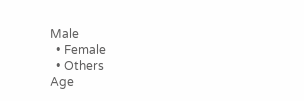Male
  • Female
  • Others
Age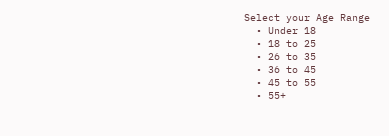Select your Age Range
  • Under 18
  • 18 to 25
  • 26 to 35
  • 36 to 45
  • 45 to 55
  • 55+